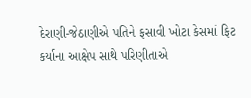દેરાણી-જેઠાણીએ પતિને ફસાવી ખોટા કેસમાં ફિટ કર્યાના આક્ષેપ સાથે પરિણીતાએ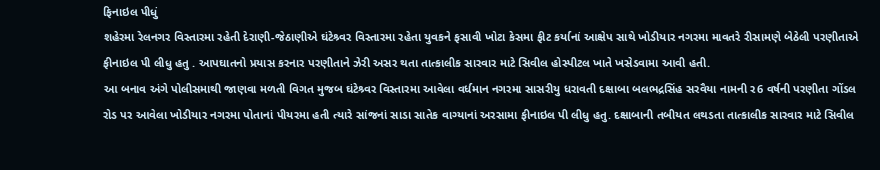ફિનાઇલ પીધું
શહેરમા રેલનગર વિસ્તારમા રહેતી દેરાણી-જેઠાણીએ ઘંટેશ્ર્વર વિસ્તારમા રહેતા યુવકને ફસાવી ખોટા કેસમા ફીટ કર્યાનાં આક્ષેપ સાથે ખોડીયાર નગરમા માવતરે રીસામણે બેઠેલી પરણીતાએ ફીનાઇલ પી લીધુ હતુ . આપઘાતનો પ્રયાસ કરનાર પરણીતાને ઝેરી અસર થતા તાત્કાલીક સારવાર માટે સિવીલ હોસ્પીટલ ખાતે ખસેડવામા આવી હતી.
આ બનાવ અંગે પોલીસમાથી જાણવા મળતી વિગત મુજબ ઘંટેશ્ર્વર વિસ્તારમા આવેલા વર્ધમાન નગરમા સાસરીયુ ધરાવતી દક્ષાબા બલભદ્રસિંહ સરવૈયા નામની ર6 વર્ષની પરણીતા ગોંડલ રોડ પર આવેલા ખોડીયાર નગરમા પોતાનાં પીયરમા હતી ત્યારે સાંજનાં સાડા સાતેક વાગ્યાનાં અરસામા ફીનાઇલ પી લીધુ હતુ. દક્ષાબાની તબીયત લથડતા તાત્કાલીક સારવાર માટે સિવીલ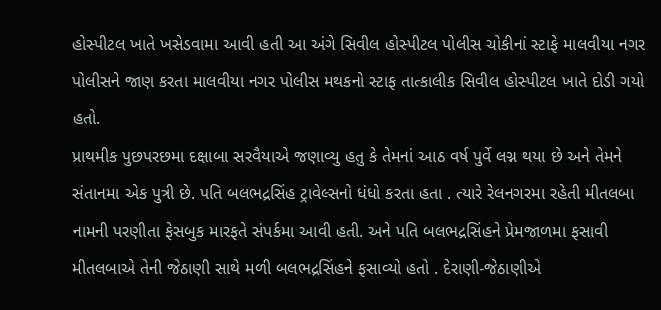હોસ્પીટલ ખાતે ખસેડવામા આવી હતી આ અંગે સિવીલ હોસ્પીટલ પોલીસ ચોકીનાં સ્ટાફે માલવીયા નગર પોલીસને જાણ કરતા માલવીયા નગર પોલીસ મથકનો સ્ટાફ તાત્કાલીક સિવીલ હોસ્પીટલ ખાતે દોડી ગયો હતો.
પ્રાથમીક પુછપરછમા દક્ષાબા સરવૈયાએ જણાવ્યુ હતુ કે તેમનાં આઠ વર્ષ પુર્વે લગ્ન થયા છે અને તેમને સંતાનમા એક પુત્રી છે. પતિ બલભદ્રસિંહ ટ્રાવેલ્સનો ધંધો કરતા હતા . ત્યારે રેલનગરમા રહેતી મીતલબા નામની પરણીતા ફેસબુક મારફતે સંપર્કમા આવી હતી. અને પતિ બલભદ્રસિંહને પ્રેમજાળમા ફસાવી મીતલબાએ તેની જેઠાણી સાથે મળી બલભદ્રસિંહને ફસાવ્યો હતો . દેરાણી-જેઠાણીએ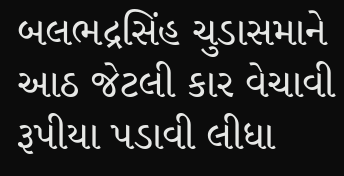બલભદ્રસિંહ ચુડાસમાને આઠ જેટલી કાર વેચાવી રૂપીયા પડાવી લીધા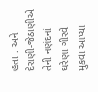હતા . અને દેરાણી-જેઠાણીએ તેની નણંદનાં ઘરેણા ગીરવે મુકવા આપ્યા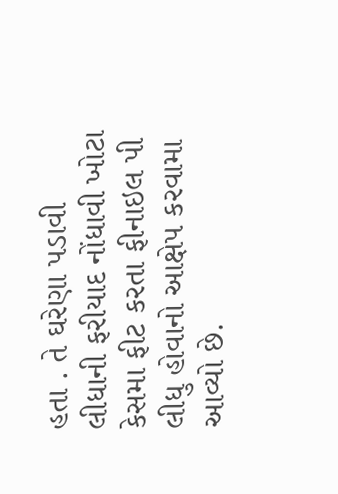હતા . તે ઘરેણા પડાવી લીધાની ફરીયાદ નોંધાવી ખોટા કેસમા ફીટ કરતા ફીનાઇલ પી લીધુ હોવાનો આક્ષેપ કરવામા આવ્યો છે.